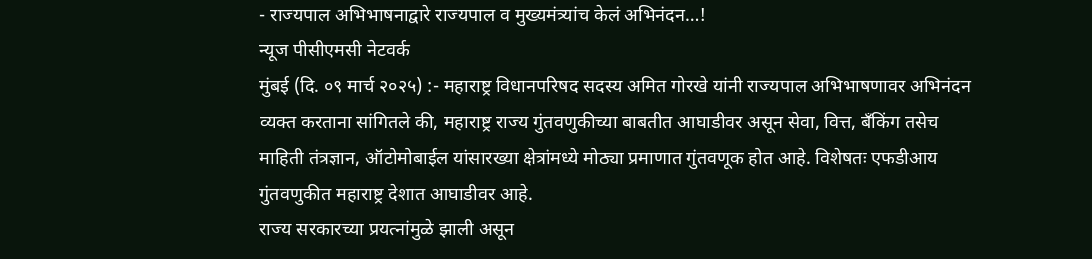- राज्यपाल अभिभाषनाद्वारे राज्यपाल व मुख्यमंत्र्यांच केलं अभिनंदन…!
न्यूज पीसीएमसी नेटवर्क
मुंबई (दि. ०९ मार्च २०२५) :- महाराष्ट्र विधानपरिषद सदस्य अमित गोरखे यांनी राज्यपाल अभिभाषणावर अभिनंदन व्यक्त करताना सांगितले की, महाराष्ट्र राज्य गुंतवणुकीच्या बाबतीत आघाडीवर असून सेवा, वित्त, बँकिंग तसेच माहिती तंत्रज्ञान, ऑटोमोबाईल यांसारख्या क्षेत्रांमध्ये मोठ्या प्रमाणात गुंतवणूक होत आहे. विशेषतः एफडीआय गुंतवणुकीत महाराष्ट्र देशात आघाडीवर आहे.
राज्य सरकारच्या प्रयत्नांमुळे झाली असून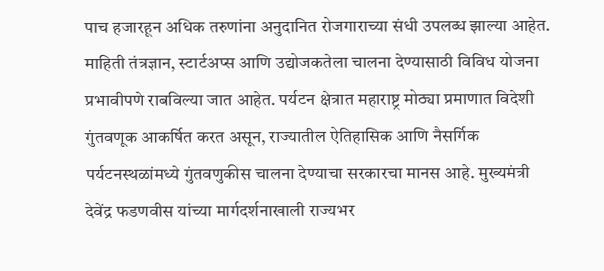पाच हजारहून अधिक तरुणांना अनुदानित रोजगाराच्या संधी उपलब्ध झाल्या आहेत. माहिती तंत्रज्ञान, स्टार्टअप्स आणि उद्योजकतेला चालना देण्यासाठी विविध योजना प्रभावीपणे राबविल्या जात आहेत. पर्यटन क्षेत्रात महाराष्ट्र मोठ्या प्रमाणात विदेशी गुंतवणूक आकर्षित करत असून, राज्यातील ऐतिहासिक आणि नैसर्गिक पर्यटनस्थळांमध्ये गुंतवणुकीस चालना देण्याचा सरकारचा मानस आहे. मुख्यमंत्री देवेंद्र फडणवीस यांच्या मार्गदर्शनाखाली राज्यभर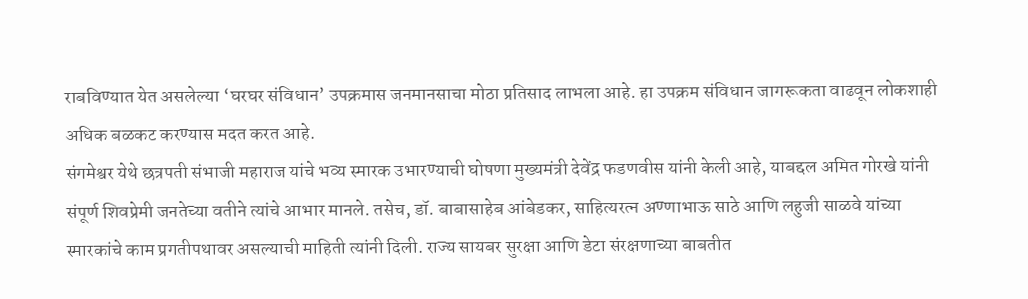राबविण्यात येत असलेल्या ‘घरघर संविधान’ उपक्रमास जनमानसाचा मोठा प्रतिसाद लाभला आहे. हा उपक्रम संविधान जागरूकता वाढवून लोकशाही अधिक बळकट करण्यास मदत करत आहे.
संगमेश्वर येथे छत्रपती संभाजी महाराज यांचे भव्य स्मारक उभारण्याची घोषणा मुख्यमंत्री देवेंद्र फडणवीस यांनी केली आहे, याबद्दल अमित गोरखे यांनी संपूर्ण शिवप्रेमी जनतेच्या वतीने त्यांचे आभार मानले. तसेच, डॉ. बाबासाहेब आंबेडकर, साहित्यरत्न अण्णाभाऊ साठे आणि लहुजी साळवे यांच्या स्मारकांचे काम प्रगतीपथावर असल्याची माहिती त्यांनी दिली. राज्य सायबर सुरक्षा आणि डेटा संरक्षणाच्या बाबतीत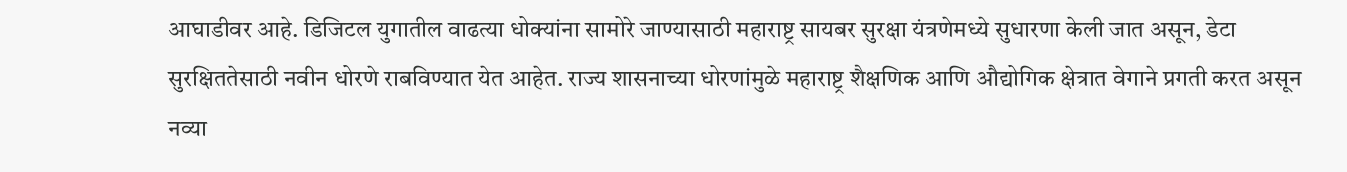आघाडीवर आहे. डिजिटल युगातील वाढत्या धोक्यांना सामोरे जाण्यासाठी महाराष्ट्र सायबर सुरक्षा यंत्रणेमध्ये सुधारणा केली जात असून, डेटा सुरक्षिततेसाठी नवीन धोरणे राबविण्यात येत आहेत. राज्य शासनाच्या धोरणांमुळे महाराष्ट्र शैक्षणिक आणि औद्योगिक क्षेत्रात वेगाने प्रगती करत असून नव्या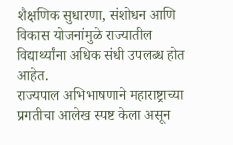शैक्षणिक सुधारणा, संशोधन आणि विकास योजनांमुळे राज्यातील विद्यार्थ्यांना अधिक संधी उपलब्ध होत आहेत.
राज्यपाल अभिभाषणाने महाराष्ट्राच्या प्रगतीचा आलेख स्पष्ट केला असून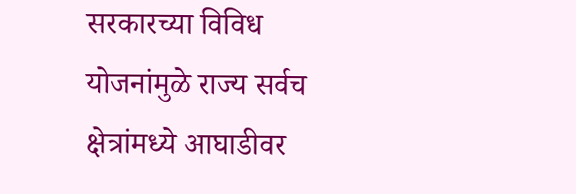सरकारच्या विविध योजनांमुळे राज्य सर्वच क्षेत्रांमध्ये आघाडीवर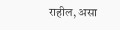राहील, असा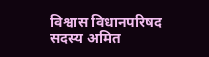विश्वास विधानपरिषद सदस्य अमित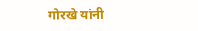गोरखे यांनी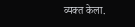व्यक्त केला.